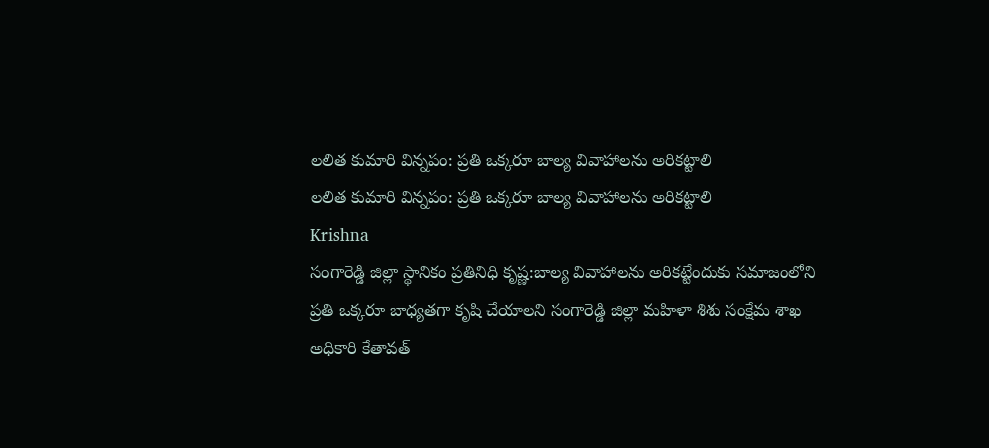లలిత కుమారి విన్నపం: ప్రతి ఒక్కరూ బాల్య వివాహాలను అరికట్టాలి
లలిత కుమారి విన్నపం: ప్రతి ఒక్కరూ బాల్య వివాహాలను అరికట్టాలి
Krishna
సంగారెడ్డి జిల్లా స్థానికం ప్రతినిధి కృష్ణ:బాల్య వివాహాలను అరికట్టేందుకు సమాజంలోని ప్రతి ఒక్కరూ బాధ్యతగా కృషి చేయాలని సంగారెడ్డి జిల్లా మహిళా శిశు సంక్షేమ శాఖ
అధికారి కేతావత్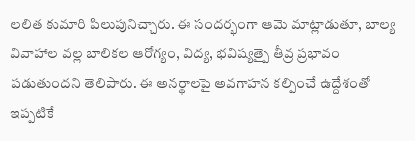లలిత కుమారి పిలుపునిచ్చారు. ఈ సందర్భంగా ఆమె మాట్లాడుతూ, బాల్య వివాహాల వల్ల బాలికల ఆరోగ్యం, విద్య, భవిష్యత్పై తీవ్ర ప్రభావం పడుతుందని తెలిపారు. ఈ అనర్థాలపై అవగాహన కల్పించే ఉద్దేశంతో ఇప్పటికే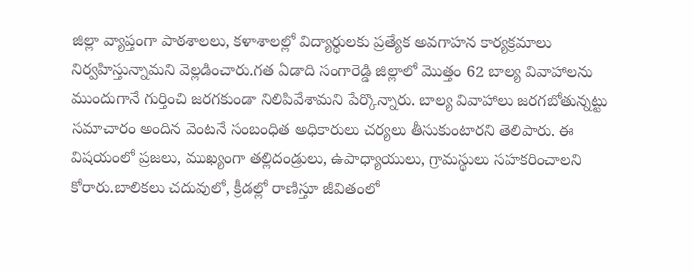జిల్లా వ్యాప్తంగా పాఠశాలలు, కళాశాలల్లో విద్యార్థులకు ప్రత్యేక అవగాహన కార్యక్రమాలు నిర్వహిస్తున్నామని వెల్లడించారు.గత ఏడాది సంగారెడ్డి జిల్లాలో మొత్తం 62 బాల్య వివాహాలను ముందుగానే గుర్తించి జరగకుండా నిలిపివేశామని పేర్కొన్నారు. బాల్య వివాహాలు జరగబోతున్నట్టు సమాచారం అందిన వెంటనే సంబంధిత అధికారులు చర్యలు తీసుకుంటారని తెలిపారు. ఈ విషయంలో ప్రజలు, ముఖ్యంగా తల్లిదండ్రులు, ఉపాధ్యాయులు, గ్రామస్థులు సహకరించాలని కోరారు.బాలికలు చదువులో, క్రీడల్లో రాణిస్తూ జీవితంలో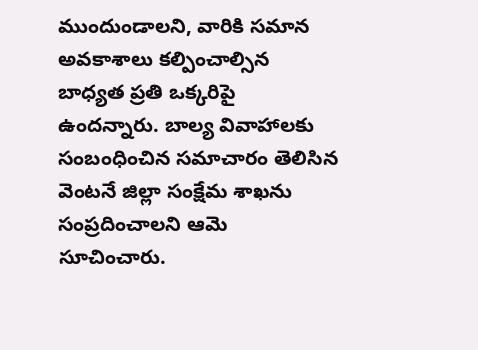ముందుండాలని, వారికి సమాన అవకాశాలు కల్పించాల్సిన బాధ్యత ప్రతి ఒక్కరిపై ఉందన్నారు. బాల్య వివాహాలకు సంబంధించిన సమాచారం తెలిసిన వెంటనే జిల్లా సంక్షేమ శాఖను సంప్రదించాలని ఆమె సూచించారు.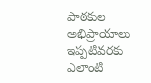పాఠకుల అభిప్రాయాలు
ఇప్పటివరకు ఎలాంటి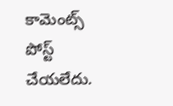కామెంట్స్ పోస్ట్ చేయలేదు.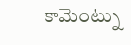కామెంట్ను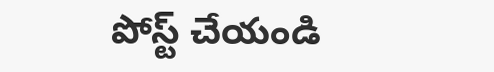పోస్ట్ చేయండి